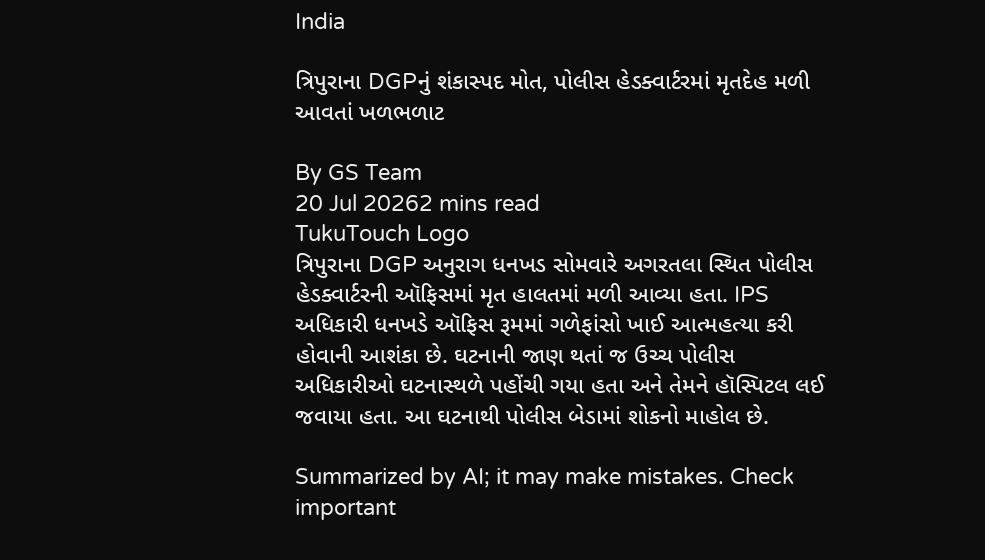India

ત્રિપુરાના DGPનું શંકાસ્પદ મોત, પોલીસ હેડક્વાર્ટરમાં મૃતદેહ મળી આવતાં ખળભળાટ

By GS Team
20 Jul 20262 mins read
TukuTouch Logo
ત્રિપુરાના DGP અનુરાગ ધનખડ સોમવારે અગરતલા સ્થિત પોલીસ હેડક્વાર્ટરની ઑફિસમાં મૃત હાલતમાં મળી આવ્યા હતા. IPS અધિકારી ધનખડે ઑફિસ રૂમમાં ગળેફાંસો ખાઈ આત્મહત્યા કરી હોવાની આશંકા છે. ઘટનાની જાણ થતાં જ ઉચ્ચ પોલીસ અધિકારીઓ ઘટનાસ્થળે પહોંચી ગયા હતા અને તેમને હૉસ્પિટલ લઈ જવાયા હતા. આ ઘટનાથી પોલીસ બેડામાં શોકનો માહોલ છે.

Summarized by AI; it may make mistakes. Check important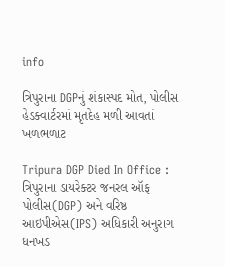info

ત્રિપુરાના DGPનું શંકાસ્પદ મોત, પોલીસ હેડક્વાર્ટરમાં મૃતદેહ મળી આવતાં ખળભળાટ

Tripura DGP Died In Office : ત્રિપુરાના ડાયરેક્ટર જનરલ ઑફ પોલીસ(DGP) અને વરિષ્ઠ આઇપીએસ(IPS) અધિકારી અનુરાગ ધનખડ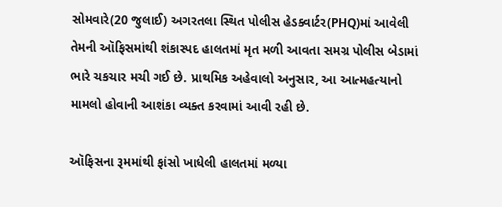સોમવારે(20 જુલાઈ) અગરતલા સ્થિત પોલીસ હેડક્વાર્ટર(PHQ)માં આવેલી તેમની ઑફિસમાંથી શંકાસ્પદ હાલતમાં મૃત મળી આવતા સમગ્ર પોલીસ બેડામાં ભારે ચકચાર મચી ગઈ છે. પ્રાથમિક અહેવાલો અનુસાર, આ આત્મહત્યાનો મામલો હોવાની આશંકા વ્યક્ત કરવામાં આવી રહી છે.

ઑફિસના રૂમમાંથી ફાંસો ખાધેલી હાલતમાં મળ્યા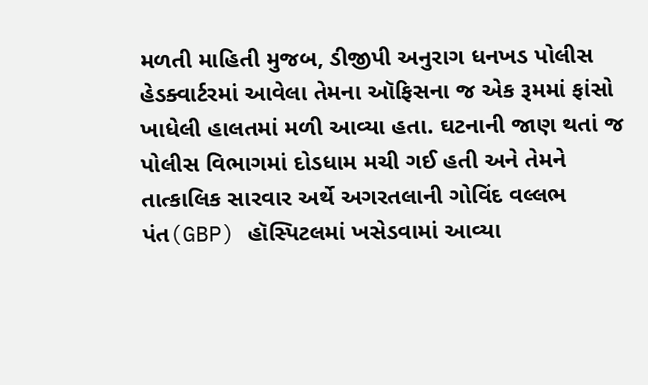મળતી માહિતી મુજબ, ડીજીપી અનુરાગ ધનખડ પોલીસ હેડક્વાર્ટરમાં આવેલા તેમના ઑફિસના જ એક રૂમમાં ફાંસો ખાધેલી હાલતમાં મળી આવ્યા હતા. ઘટનાની જાણ થતાં જ પોલીસ વિભાગમાં દોડધામ મચી ગઈ હતી અને તેમને તાત્કાલિક સારવાર અર્થે અગરતલાની ગોવિંદ વલ્લભ પંત(GBP) હૉસ્પિટલમાં ખસેડવામાં આવ્યા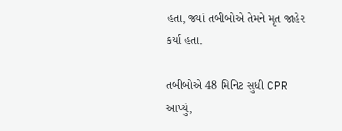હતા, જ્યાં તબીબોએ તેમને મૃત જાહેર કર્યા હતા.

તબીબોએ 48 મિનિટ સુધી CPR આપ્યું,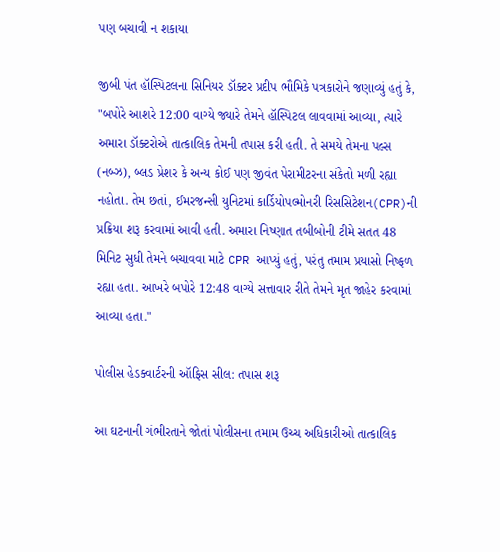પણ બચાવી ન શકાયા

જીબી પંત હૉસ્પિટલના સિનિયર ડૉક્ટર પ્રદીપ ભૌમિકે પત્રકારોને જણાવ્યું હતું કે, "બપોરે આશરે 12:00 વાગ્યે જ્યારે તેમને હૉસ્પિટલ લાવવામાં આવ્યા, ત્યારે અમારા ડૉક્ટરોએ તાત્કાલિક તેમની તપાસ કરી હતી. તે સમયે તેમના પલ્સ (નબ્ઝ), બ્લડ પ્રેશર કે અન્ય કોઈ પણ જીવંત પેરામીટરના સંકેતો મળી રહ્યા નહોતા. તેમ છતાં, ઈમરજન્સી યુનિટમાં કાર્ડિયોપલ્મોનરી રિસસિટેશન(CPR)ની પ્રક્રિયા શરૂ કરવામાં આવી હતી. અમારા નિષ્ણાત તબીબોની ટીમે સતત 48 મિનિટ સુધી તેમને બચાવવા માટે CPR આપ્યું હતું, પરંતુ તમામ પ્રયાસો નિષ્ફળ રહ્યા હતા. આખરે બપોરે 12:48 વાગ્યે સત્તાવાર રીતે તેમને મૃત જાહેર કરવામાં આવ્યા હતા."

પોલીસ હેડક્વાર્ટરની ઑફિસ સીલ: તપાસ શરૂ

આ ઘટનાની ગંભીરતાને જોતાં પોલીસના તમામ ઉચ્ચ અધિકારીઓ તાત્કાલિક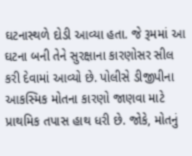ઘટનાસ્થળે દોડી આવ્યા હતા. જે રૂમમાં આ ઘટના બની તેને સુરક્ષાના કારણોસર સીલ કરી દેવામાં આવ્યો છે. પોલીસે ડીજીપીના આકસ્મિક મોતના કારણો જાણવા માટે પ્રાથમિક તપાસ હાથ ધરી છે. જોકે, મોતનું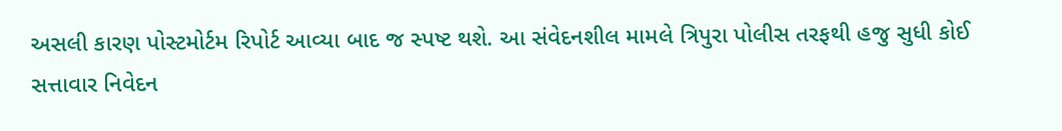અસલી કારણ પોસ્ટમોર્ટમ રિપોર્ટ આવ્યા બાદ જ સ્પષ્ટ થશે. આ સંવેદનશીલ મામલે ત્રિપુરા પોલીસ તરફથી હજુ સુધી કોઈ સત્તાવાર નિવેદન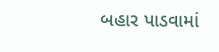બહાર પાડવામાં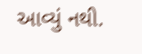આવ્યું નથી.